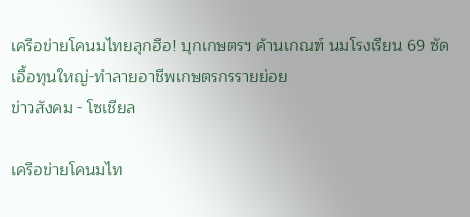เครือข่ายโคนมไทยลุกฮือ! บุกเกษตรฯ ค้านเกณฑ์ นมโรงเรียน 69 ซัดเอื้อทุนใหญ่-ทำลายอาชีพเกษตรกรรายย่อย
ข่าวสังคม - โซเชียล

เครือข่ายโคนมไท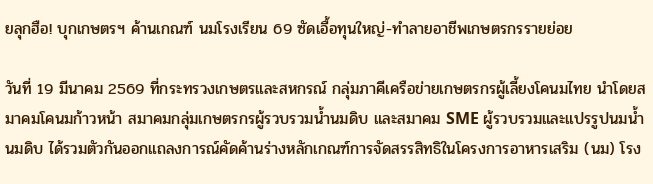ยลุกฮือ! บุกเกษตรฯ ค้านเกณฑ์ นมโรงเรียน 69 ซัดเอื้อทุนใหญ่-ทำลายอาชีพเกษตรกรรายย่อย

วันที่ 19 มีนาคม 2569 ที่กระทรวงเกษตรและสหกรณ์ กลุ่มภาคีเครือข่ายเกษตรกรผู้เลี้ยงโคนมไทย นำโดยสมาคมโคนมก้าวหน้า สมาคมกลุ่มเกษตรกรผู้รวบรวมน้ำนมดิบ และสมาคม SME ผู้รวบรวมและแปรรูปนมน้ำนมดิบ ได้รวมตัวกันออกแถลงการณ์คัดค้านร่างหลักเกณฑ์การจัดสรรสิทธิในโครงการอาหารเสริม (นม) โรง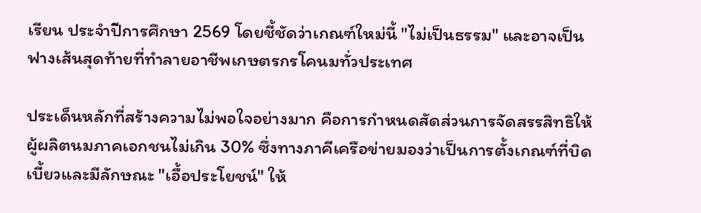เรียน ประจำปีการศึกษา 2569 โดยชี้ชัดว่าเกณฑ์ใหม่นี้ "ไม่เป็นธรรม" และอาจเป็นฟางเส้นสุดท้ายที่ทำลายอาชีพเกษตรกรโคนมทั่วประเทศ

ประเด็นหลักที่สร้างความไม่พอใจอย่างมาก คือการกำหนดสัดส่วนการจัดสรรสิทธิให้ผู้ผลิตนมภาคเอกชนไม่เกิน 30% ซึ่งทางภาคีเครือข่ายมองว่าเป็นการตั้งเกณฑ์ที่บิดเบี้ยวและมีลักษณะ "เอื้อประโยชน์" ให้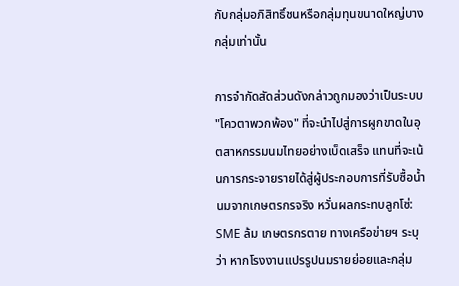กับกลุ่มอภิสิทธิ์ชนหรือกลุ่มทุนขนาดใหญ่บางกลุ่มเท่านั้น

การจำกัดสัดส่วนดังกล่าวถูกมองว่าเป็นระบบ "โควตาพวกพ้อง" ที่จะนำไปสู่การผูกขาดในอุตสาหกรรมนมไทยอย่างเบ็ดเสร็จ แทนที่จะเน้นการกระจายรายได้สู่ผู้ประกอบการที่รับซื้อน้ำนมจากเกษตรกรจริง หวั่นผลกระทบลูกโซ่: SME ล้ม เกษตรกรตาย ทางเครือข่ายฯ ระบุว่า หากโรงงานแปรรูปนมรายย่อยและกลุ่ม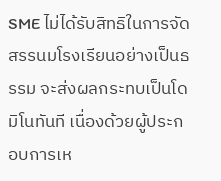SME ไม่ได้รับสิทธิในการจัดสรรนมโรงเรียนอย่างเป็นธรรม จะส่งผลกระทบเป็นโดมิโนทันที เนื่องด้วยผู้ประกอบการเห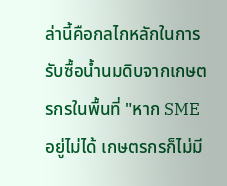ล่านี้คือกลไกหลักในการรับซื้อน้ำนมดิบจากเกษตรกรในพื้นที่ "หาก SME อยู่ไม่ได้ เกษตรกรก็ไม่มี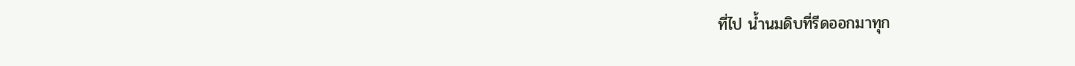ที่ไป น้ำนมดิบที่รีดออกมาทุก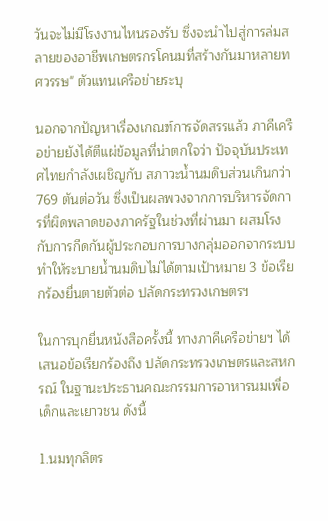วันจะไม่มีโรงงานไหนรองรับ ซึ่งจะนำไปสู่การล่มสลายของอาชีพเกษตรกรโคนมที่สร้างกันมาหลายทศวรรษ" ตัวแทนเครือข่ายระบุ

นอกจากปัญหาเรื่องเกณฑ์การจัดสรรแล้ว ภาคีเครือข่ายยังได้ตีแผ่ข้อมูลที่น่าตกใจว่า ปัจจุบันประเทศไทยกำลังเผชิญกับ สภาวะน้ำนมดิบส่วนเกินกว่า 769 ตันต่อวัน ซึ่งเป็นผลพวงจากการบริหารจัดการที่ผิดพลาดของภาครัฐในช่วงที่ผ่านมา ผสมโรงกับการกีดกันผู้ประกอบการบางกลุ่มออกจากระบบ ทำให้ระบายน้ำนมดิบไม่ได้ตามเป้าหมาย 3 ข้อเรียกร้องยื่นตายตัวต่อ ปลัดกระทรวงเกษตรฯ

ในการบุกยื่นหนังสือครั้งนี้ ทางภาคีเครือข่ายฯ ได้เสนอข้อเรียกร้องถึง ปลัดกระทรวงเกษตรและสหกรณ์ ในฐานะประธานคณะกรรมการอาหารนมเพื่อเด็กและเยาวชน ดังนี้

1.นมทุกลิตร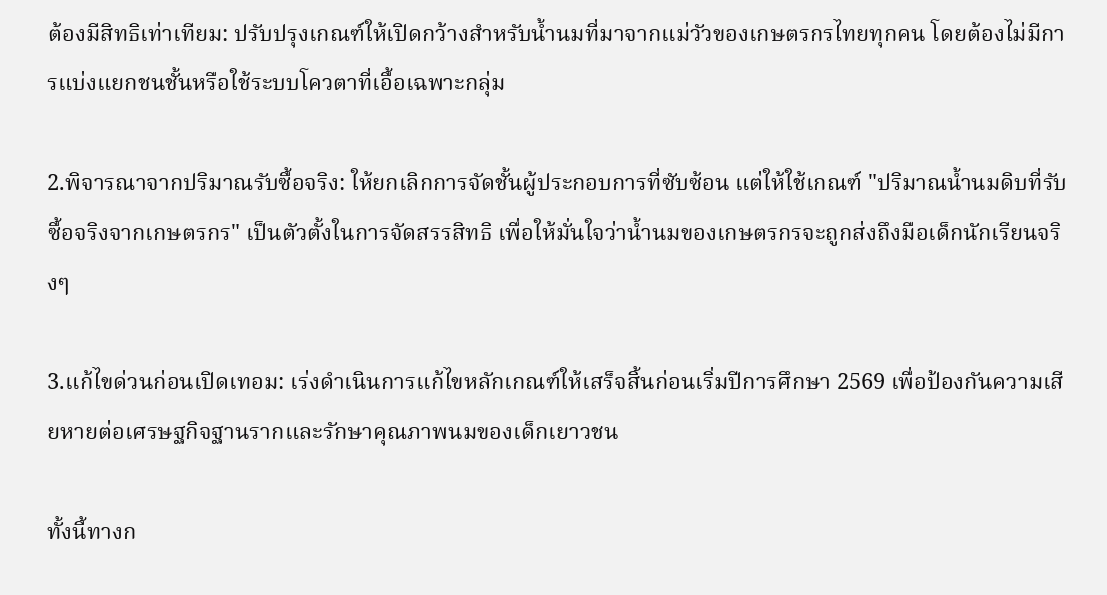ต้องมีสิทธิเท่าเทียม: ปรับปรุงเกณฑ์ให้เปิดกว้างสำหรับน้ำนมที่มาจากแม่วัวของเกษตรกรไทยทุกคน โดยต้องไม่มีการแบ่งแยกชนชั้นหรือใช้ระบบโควตาที่เอื้อเฉพาะกลุ่ม

2.พิจารณาจากปริมาณรับซื้อจริง: ให้ยกเลิกการจัดชั้นผู้ประกอบการที่ซับซ้อน แต่ให้ใช้เกณฑ์ "ปริมาณน้ำนมดิบที่รับซื้อจริงจากเกษตรกร" เป็นตัวตั้งในการจัดสรรสิทธิ เพื่อให้มั่นใจว่าน้ำนมของเกษตรกรจะถูกส่งถึงมือเด็กนักเรียนจริงๆ

3.แก้ไขด่วนก่อนเปิดเทอม: เร่งดำเนินการแก้ไขหลักเกณฑ์ให้เสร็จสิ้นก่อนเริ่มปีการศึกษา 2569 เพื่อป้องกันความเสียหายต่อเศรษฐกิจฐานรากและรักษาคุณภาพนมของเด็กเยาวชน

ทั้งนี้ทางก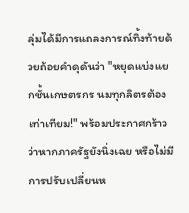ลุ่มได้มีการแถลงการณ์ทิ้งท้ายด้วยถ้อยคำดุดันว่า "หยุดแบ่งแยกชั้นเกษตรกร นมทุกลิตรต้องเท่าเทียม!" พร้อมประกาศกร้าวว่าหากภาครัฐยังนิ่งเฉย หรือไม่มีการปรับเปลี่ยนห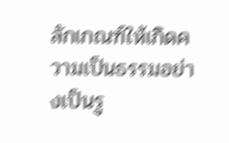ลักเกณฑ์ให้เกิดความเป็นธรรมอย่างเป็นรู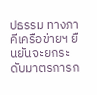ปธรรม ทางภาคีเครือข่ายฯ ยืนยันจะยกระดับมาตรการก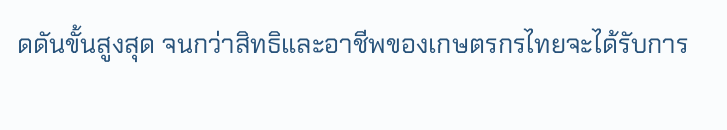ดดันขั้นสูงสุด จนกว่าสิทธิและอาชีพของเกษตรกรไทยจะได้รับการ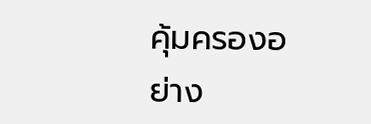คุ้มครองอย่าง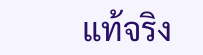แท้จริง